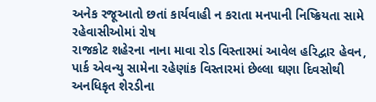અનેક રજૂઆતો છતાં કાર્યવાહી ન કરાતા મનપાની નિષ્ક્રિયતા સામે રહેવાસીઓમાં રોષ
રાજકોટ શહેરના નાના માવા રોડ વિસ્તારમાં આવેલ હરિદ્વાર હેવન, પાર્ક એવન્યુ સામેના રહેણાંક વિસ્તારમાં છેલ્લા ઘણા દિવસોથી અનધિકૃત શેરડીના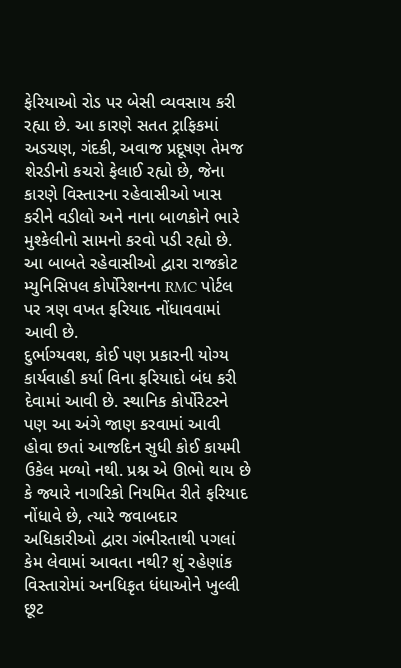ફેરિયાઓ રોડ પર બેસી વ્યવસાય કરી રહ્યા છે. આ કારણે સતત ટ્રાફિકમાં અડચણ, ગંદકી, અવાજ પ્રદૂષણ તેમજ શેરડીનો કચરો ફેલાઈ રહ્યો છે, જેના કારણે વિસ્તારના રહેવાસીઓ ખાસ કરીને વડીલો અને નાના બાળકોને ભારે મુશ્કેલીનો સામનો કરવો પડી રહ્યો છે. આ બાબતે રહેવાસીઓ દ્વારા રાજકોટ મ્યુનિસિપલ કોર્પોરેશનના RMC પોર્ટલ પર ત્રણ વખત ફરિયાદ નોંધાવવામાં આવી છે.
દુર્ભાગ્યવશ, કોઈ પણ પ્રકારની યોગ્ય કાર્યવાહી કર્યા વિના ફરિયાદો બંધ કરી દેવામાં આવી છે. સ્થાનિક કોર્પોરેટરને પણ આ અંગે જાણ કરવામાં આવી હોવા છતાં આજદિન સુધી કોઈ કાયમી ઉકેલ મળ્યો નથી. પ્રશ્ન એ ઊભો થાય છે કે જ્યારે નાગરિકો નિયમિત રીતે ફરિયાદ નોંધાવે છે, ત્યારે જવાબદાર અધિકારીઓ દ્વારા ગંભીરતાથી પગલાં કેમ લેવામાં આવતા નથી? શું રહેણાંક વિસ્તારોમાં અનધિકૃત ધંધાઓને ખુલ્લી છૂટ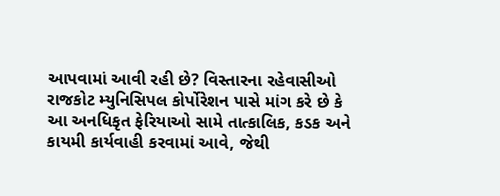આપવામાં આવી રહી છે? વિસ્તારના રહેવાસીઓ રાજકોટ મ્યુનિસિપલ કોર્પોરેશન પાસે માંગ કરે છે કે આ અનધિકૃત ફેરિયાઓ સામે તાત્કાલિક, કડક અને કાયમી કાર્યવાહી કરવામાં આવે, જેથી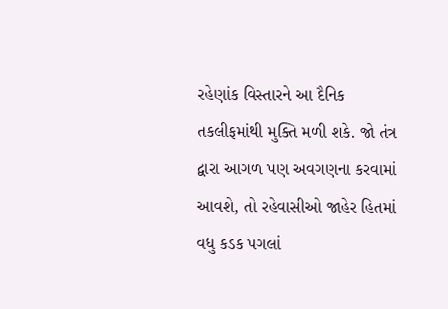રહેણાંક વિસ્તારને આ દૈનિક તકલીફમાંથી મુક્તિ મળી શકે. જો તંત્ર દ્વારા આગળ પણ અવગણના કરવામાં આવશે, તો રહેવાસીઓ જાહેર હિતમાં વધુ કડક પગલાં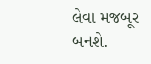લેવા મજબૂર બનશે.